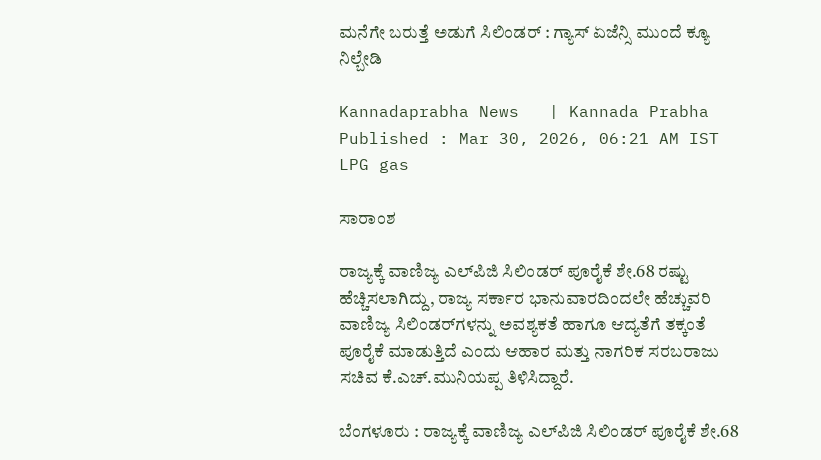ಮನೆಗೇ ಬರುತ್ತೆ ಅಡುಗೆ ಸಿಲಿಂಡರ್‌ : ಗ್ಯಾಸ್‌ ಏಜೆನ್ಸಿ ಮುಂದೆ ಕ್ಯೂ ನಿಲ್ಬೇಡಿ

Kannadaprabha News   | Kannada Prabha
Published : Mar 30, 2026, 06:21 AM IST
LPG gas

ಸಾರಾಂಶ

ರಾಜ್ಯಕ್ಕೆ ವಾಣಿಜ್ಯ ಎಲ್‌ಪಿಜಿ ಸಿಲಿಂಡರ್ ಪೂರೈಕೆ ಶೇ.68 ರಷ್ಟು ಹೆಚ್ಚಿಸಲಾಗಿದ್ದು, ರಾಜ್ಯ ಸರ್ಕಾರ ಭಾನುವಾರದಿಂದಲೇ ಹೆಚ್ಚುವರಿ ವಾಣಿಜ್ಯ ಸಿಲಿಂಡರ್‌ಗಳನ್ನು ಅವಶ್ಯಕತೆ ಹಾಗೂ ಆದ್ಯತೆಗೆ ತಕ್ಕಂತೆ ಪೂರೈಕೆ ಮಾಡುತ್ತಿದೆ ಎಂದು ಆಹಾರ ಮತ್ತು ನಾಗರಿಕ ಸರಬರಾಜು ಸಚಿವ ಕೆ.ಎಚ್.ಮುನಿಯಪ್ಪ ತಿಳಿಸಿದ್ದಾರೆ.

ಬೆಂಗಳೂರು : ರಾಜ್ಯಕ್ಕೆ ವಾಣಿಜ್ಯ ಎಲ್‌ಪಿಜಿ ಸಿಲಿಂಡರ್ ಪೂರೈಕೆ ಶೇ.68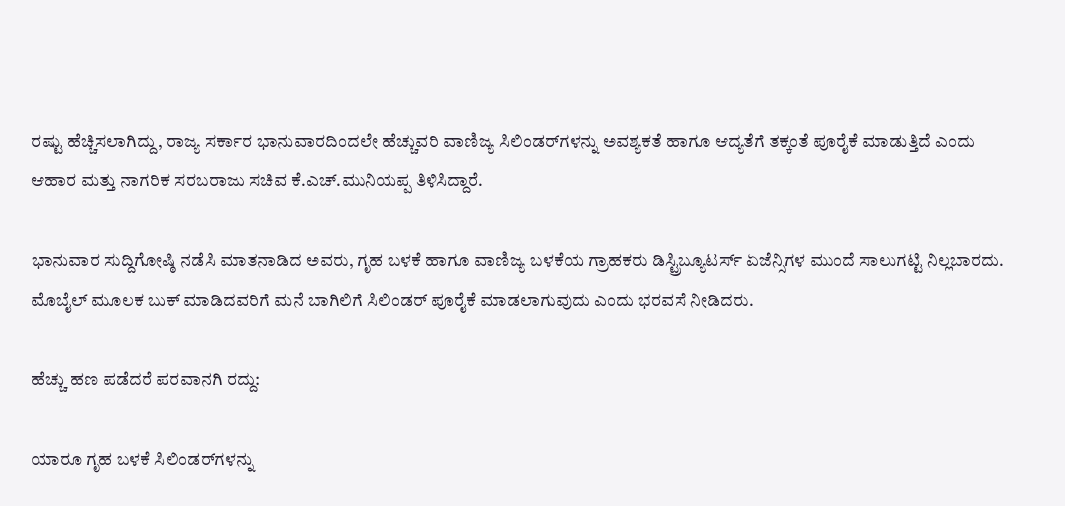ರಷ್ಟು ಹೆಚ್ಚಿಸಲಾಗಿದ್ದು, ರಾಜ್ಯ ಸರ್ಕಾರ ಭಾನುವಾರದಿಂದಲೇ ಹೆಚ್ಚುವರಿ ವಾಣಿಜ್ಯ ಸಿಲಿಂಡರ್‌ಗಳನ್ನು ಅವಶ್ಯಕತೆ ಹಾಗೂ ಆದ್ಯತೆಗೆ ತಕ್ಕಂತೆ ಪೂರೈಕೆ ಮಾಡುತ್ತಿದೆ ಎಂದು ಆಹಾರ ಮತ್ತು ನಾಗರಿಕ ಸರಬರಾಜು ಸಚಿವ ಕೆ.ಎಚ್.ಮುನಿಯಪ್ಪ ತಿಳಿಸಿದ್ದಾರೆ.

ಭಾನುವಾರ ಸುದ್ದಿಗೋಷ್ಠಿ ನಡೆಸಿ ಮಾತನಾಡಿದ ಅವರು, ಗೃಹ ಬಳಕೆ ಹಾಗೂ ವಾಣಿಜ್ಯ ಬಳಕೆಯ ಗ್ರಾಹಕರು ಡಿಸ್ಟ್ರಿಬ್ಯೂಟರ್ಸ್‌ ಏಜೆನ್ಸಿಗಳ ಮುಂದೆ ಸಾಲುಗಟ್ಟಿ ನಿಲ್ಲಬಾರದು. ಮೊಬೈಲ್‌ ಮೂಲಕ ಬುಕ್‌ ಮಾಡಿದವರಿಗೆ ಮನೆ ಬಾಗಿಲಿಗೆ ಸಿಲಿಂಡರ್‌ ಪೂರೈಕೆ ಮಾಡಲಾಗುವುದು ಎಂದು ಭರವಸೆ ನೀಡಿದರು.

ಹೆಚ್ಚು ಹಣ ಪಡೆದರೆ ಪರವಾನಗಿ ರದ್ದು:

ಯಾರೂ ಗೃಹ ಬಳಕೆ ಸಿಲಿಂಡರ್‌ಗಳನ್ನು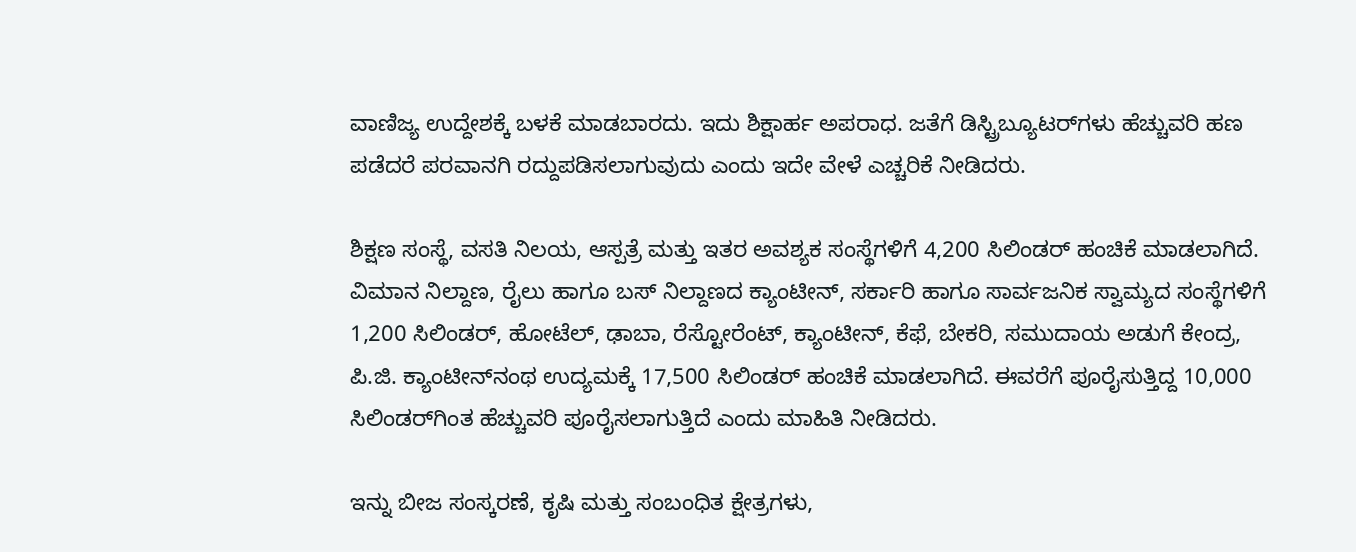ವಾಣಿಜ್ಯ ಉದ್ದೇಶಕ್ಕೆ ಬಳಕೆ ಮಾಡಬಾರದು. ಇದು ಶಿಕ್ಷಾರ್ಹ ಅಪರಾಧ. ಜತೆಗೆ ಡಿಸ್ಟ್ರಿಬ್ಯೂಟರ್‌ಗಳು ಹೆಚ್ಚುವರಿ ಹಣ ಪಡೆದರೆ ಪರವಾನಗಿ ರದ್ದುಪಡಿಸಲಾಗುವುದು ಎಂದು ಇದೇ ವೇಳೆ ಎಚ್ಚರಿಕೆ ನೀಡಿದರು.

ಶಿಕ್ಷಣ ಸಂಸ್ಥೆ, ವಸತಿ ನಿಲಯ, ಆಸ್ಪತ್ರೆ ಮತ್ತು ಇತರ ಅವಶ್ಯಕ ಸಂಸ್ಥೆಗಳಿಗೆ 4,200 ಸಿಲಿಂಡರ್ ಹಂಚಿಕೆ ಮಾಡಲಾಗಿದೆ. ವಿಮಾನ ನಿಲ್ದಾಣ, ರೈಲು ಹಾಗೂ ಬಸ್‌ ನಿಲ್ದಾಣದ ಕ್ಯಾಂಟೀನ್‌, ಸರ್ಕಾರಿ ಹಾಗೂ ಸಾರ್ವಜನಿಕ ಸ್ವಾಮ್ಯದ ಸಂಸ್ಥೆಗಳಿಗೆ 1,200 ಸಿಲಿಂಡರ್‌, ಹೋಟೆಲ್, ಢಾಬಾ, ರೆಸ್ಟೋರೆಂಟ್, ಕ್ಯಾಂಟೀನ್, ಕೆಫೆ, ಬೇಕರಿ, ಸಮುದಾಯ ಅಡುಗೆ ಕೇಂದ್ರ, ಪಿ.ಜಿ. ಕ್ಯಾಂಟೀನ್‌ನಂಥ ಉದ್ಯಮಕ್ಕೆ 17,500 ಸಿಲಿಂಡರ್ ಹಂಚಿಕೆ ಮಾಡಲಾಗಿದೆ. ಈವರೆಗೆ ಪೂರೈಸುತ್ತಿದ್ದ 10,000 ಸಿಲಿಂಡರ್‌ಗಿಂತ ಹೆಚ್ಚುವರಿ ಪೂರೈಸಲಾಗುತ್ತಿದೆ ಎಂದು ಮಾಹಿತಿ ನೀಡಿದರು.

ಇನ್ನು ಬೀಜ ಸಂಸ್ಕರಣೆ, ಕೃಷಿ ಮತ್ತು ಸಂಬಂಧಿತ ಕ್ಷೇತ್ರಗಳು,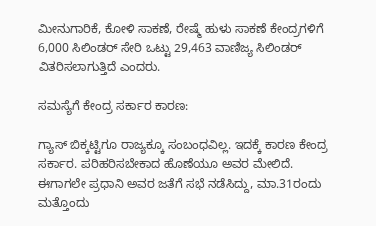ಮೀನುಗಾರಿಕೆ, ಕೋಳಿ ಸಾಕಣೆ, ರೇಷ್ಮೆ ಹುಳು ಸಾಕಣೆ ಕೇಂದ್ರಗಳಿಗೆ 6,000 ಸಿಲಿಂಡರ್‌ ಸೇರಿ ಒಟ್ಟು 29,463 ವಾಣಿಜ್ಯ ಸಿಲಿಂಡರ್‌ ವಿತರಿಸಲಾಗುತ್ತಿದೆ ಎಂದರು.

ಸಮಸ್ಯೆಗೆ ಕೇಂದ್ರ ಸರ್ಕಾರ ಕಾರಣ:

ಗ್ಯಾಸ್‌ ಬಿಕ್ಕಟ್ಟಿಗೂ ರಾಜ್ಯಕ್ಕೂ ಸಂಬಂಧವಿಲ್ಲ. ಇದಕ್ಕೆ ಕಾರಣ ಕೇಂದ್ರ ಸರ್ಕಾರ. ಪರಿಹರಿಸಬೇಕಾದ ಹೊಣೆಯೂ ಅವರ ಮೇಲಿದೆ. ಈಗಾಗಲೇ ಪ್ರಧಾನಿ ಅವರ ಜತೆಗೆ ಸಭೆ ನಡೆಸಿದ್ದು, ಮಾ.31ರಂದು ಮತ್ತೊಂದು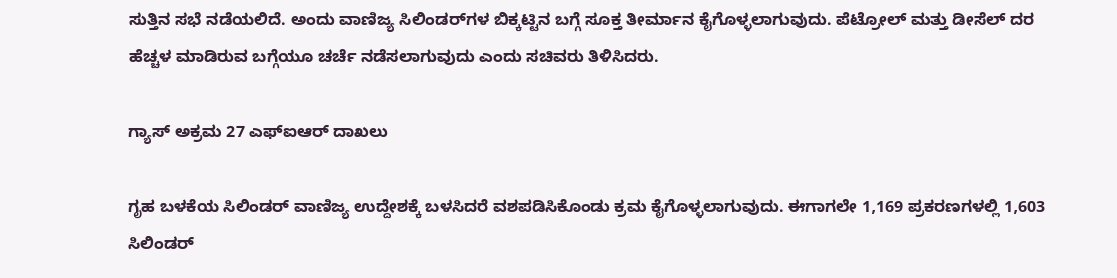ಸುತ್ತಿನ ಸಭೆ ನಡೆಯಲಿದೆ. ಅಂದು ವಾಣಿಜ್ಯ ಸಿಲಿಂಡರ್‌ಗಳ ಬಿಕ್ಕಟ್ಟಿನ ಬಗ್ಗೆ ಸೂಕ್ತ ತೀರ್ಮಾನ ಕೈಗೊಳ್ಳಲಾಗುವುದು. ಪೆಟ್ರೋಲ್‌ ಮತ್ತು ಡೀಸೆಲ್‌ ದರ ಹೆಚ್ಚಳ ಮಾಡಿರುವ ಬಗ್ಗೆಯೂ ಚರ್ಚೆ ನಡೆಸಲಾಗುವುದು ಎಂದು ಸಚಿವರು ತಿಳಿಸಿದರು.

ಗ್ಯಾಸ್‌ ಅಕ್ರಮ 27 ಎಫ್‌ಐಆರ್‌ ದಾಖಲು

ಗೃಹ ಬಳಕೆಯ ಸಿಲಿಂಡರ್‌ ವಾಣಿಜ್ಯ ಉದ್ದೇಶಕ್ಕೆ ಬಳಸಿದರೆ ವಶಪಡಿಸಿಕೊಂಡು ಕ್ರಮ ಕೈಗೊಳ್ಳಲಾಗುವುದು. ಈಗಾಗಲೇ 1,169 ಪ್ರಕರಣಗಳಲ್ಲಿ 1,603 ಸಿಲಿಂಡರ್‌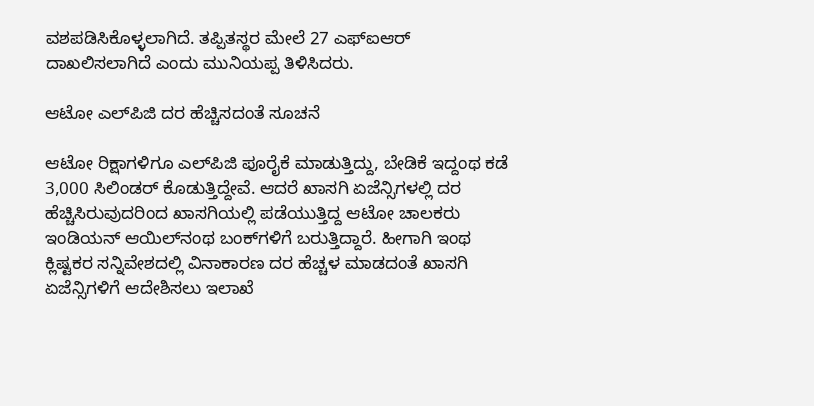ವಶಪಡಿಸಿಕೊಳ್ಳಲಾಗಿದೆ. ತಪ್ಪಿತಸ್ಥರ ಮೇಲೆ 27 ಎಫ್‌ಐಆರ್‌ ದಾಖಲಿಸಲಾಗಿದೆ ಎಂದು ಮುನಿಯಪ್ಪ ತಿಳಿಸಿದರು.

ಆಟೋ ಎಲ್‌ಪಿಜಿ ದರ ಹೆಚ್ಚಿಸದಂತೆ ಸೂಚನೆ

ಆಟೋ ರಿಕ್ಷಾಗಳಿಗೂ ಎಲ್‌ಪಿಜಿ ಪೂರೈಕೆ ಮಾಡುತ್ತಿದ್ದು, ಬೇಡಿಕೆ ಇದ್ದಂಥ ಕಡೆ 3,000 ಸಿಲಿಂಡರ್‌ ಕೊಡುತ್ತಿದ್ದೇವೆ. ಆದರೆ ಖಾಸಗಿ ಏಜೆನ್ಸಿಗಳಲ್ಲಿ ದರ ಹೆಚ್ಚಿಸಿರುವುದರಿಂದ ಖಾಸಗಿಯಲ್ಲಿ ಪಡೆಯುತ್ತಿದ್ದ ಆಟೋ ಚಾಲಕರು ಇಂಡಿಯನ್‌ ಆಯಿಲ್‌ನಂಥ ಬಂಕ್‌ಗಳಿಗೆ ಬರುತ್ತಿದ್ದಾರೆ. ಹೀಗಾಗಿ ಇಂಥ ಕ್ಲಿಷ್ಟಕರ ಸನ್ನಿವೇಶದಲ್ಲಿ ವಿನಾಕಾರಣ ದರ ಹೆಚ್ಚಳ ಮಾಡದಂತೆ ಖಾಸಗಿ ಏಜೆನ್ಸಿಗಳಿಗೆ ಆದೇಶಿಸಲು ಇಲಾಖೆ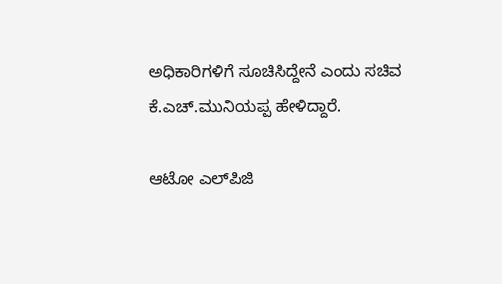ಅಧಿಕಾರಿಗಳಿಗೆ ಸೂಚಿಸಿದ್ದೇನೆ ಎಂದು ಸಚಿವ ಕೆ.ಎಚ್.ಮುನಿಯಪ್ಪ ಹೇಳಿದ್ದಾರೆ.

ಆಟೋ ಎಲ್‌ಪಿಜಿ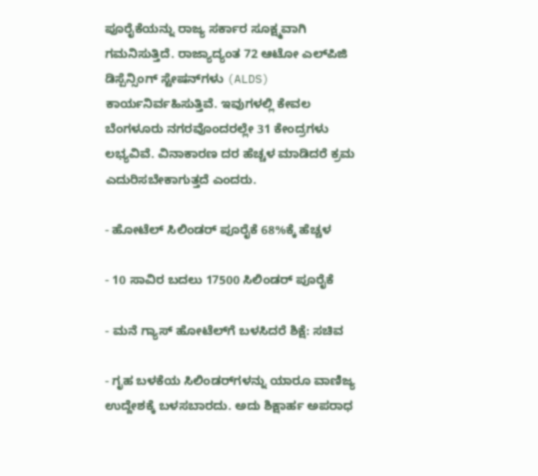ಪೂರೈಕೆಯನ್ನು ರಾಜ್ಯ ಸರ್ಕಾರ ಸೂಕ್ಷ್ಮವಾಗಿ ಗಮನಿಸುತ್ತಿದೆ. ರಾಜ್ಯಾದ್ಯಂತ 72 ಆಟೋ ಎಲ್‌ಪಿಜಿ ಡಿಸ್ಪೆನ್ಸಿಂಗ್ ಸ್ಟೇಷನ್‌ಗಳು (ALDS) ಕಾರ್ಯನಿರ್ವಹಿಸುತ್ತಿವೆ. ಇವುಗಳಲ್ಲಿ ಕೇವಲ ಬೆಂಗಳೂರು ನಗರವೊಂದರಲ್ಲೇ 31 ಕೇಂದ್ರಗಳು ಲಭ್ಯವಿವೆ. ವಿನಾಕಾರಣ ದರ ಹೆಚ್ಚಳ ಮಾಡಿದರೆ ಕ್ರಮ ಎದುರಿಸಬೇಕಾಗುತ್ತದೆ ಎಂದರು.

- ಹೋಟೆಲ್‌ ಸಿಲಿಂಡರ್‌ ಪೂರೈಕೆ 68%ಕ್ಕೆ ಹೆಚ್ಚಳ

- 10 ಸಾವಿರ ಬದಲು 17500 ಸಿಲಿಂಡರ್ ಪೂರೈಕೆ

- ಮನೆ ಗ್ಯಾಸ್‌ ಹೋಟೆಲ್‌ಗೆ ಬಳಸಿದರೆ ಶಿಕ್ಷೆ: ಸಚಿವ

- ಗೃಹ ಬಳಕೆಯ ಸಿಲಿಂಡರ್‌ಗಳನ್ನು ಯಾರೂ ವಾಣಿಜ್ಯ ಉದ್ದೇಶಕ್ಕೆ ಬಳಸಬಾರದು. ಅದು ಶಿಕ್ಷಾರ್ಹ ಅಪರಾಧ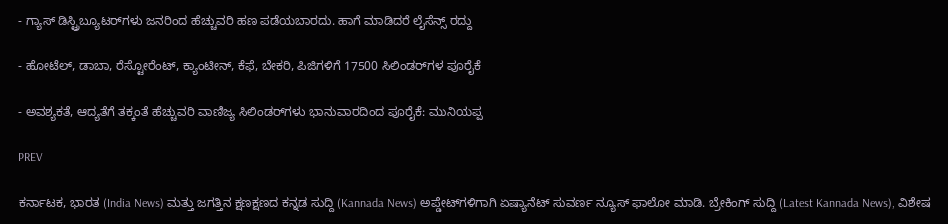- ಗ್ಯಾಸ್‌ ಡಿಸ್ಟ್ರಿಬ್ಯೂಟರ್‌ಗಳು ಜನರಿಂದ ಹೆಚ್ಚುವರಿ ಹಣ ಪಡೆಯಬಾರದು. ಹಾಗೆ ಮಾಡಿದರೆ ಲೈಸೆನ್ಸ್‌ ರದ್ದು

- ಹೋಟೆಲ್‌, ಡಾಬಾ, ರೆಸ್ಟೋರೆಂಟ್‌, ಕ್ಯಾಂಟೀನ್‌, ಕೆಫೆ, ಬೇಕರಿ, ಪಿಜಿಗಳಿಗೆ 17500 ಸಿಲಿಂಡರ್‌ಗಳ ಪೂರೈಕೆ

- ಅವಶ್ಯಕತೆ, ಆದ್ಯತೆಗೆ ತಕ್ಕಂತೆ ಹೆಚ್ಚುವರಿ ವಾಣಿಜ್ಯ ಸಿಲಿಂಡರ್‌ಗಳು ಭಾನುವಾರದಿಂದ ಪೂರೈಕೆ: ಮುನಿಯಪ್ಪ

PREV

ಕರ್ನಾಟಕ, ಭಾರತ (India News) ಮತ್ತು ಜಗತ್ತಿನ ಕ್ಷಣಕ್ಷಣದ ಕನ್ನಡ ಸುದ್ದಿ (Kannada News) ಅಪ್ಡೇಟ್‌ಗಳಿಗಾಗಿ ಏಷ್ಯಾನೆಟ್ ಸುವರ್ಣ ನ್ಯೂಸ್‌ ಫಾಲೋ ಮಾಡಿ. ಬ್ರೇಕಿಂಗ್ ಸುದ್ದಿ (Latest Kannada News), ವಿಶೇಷ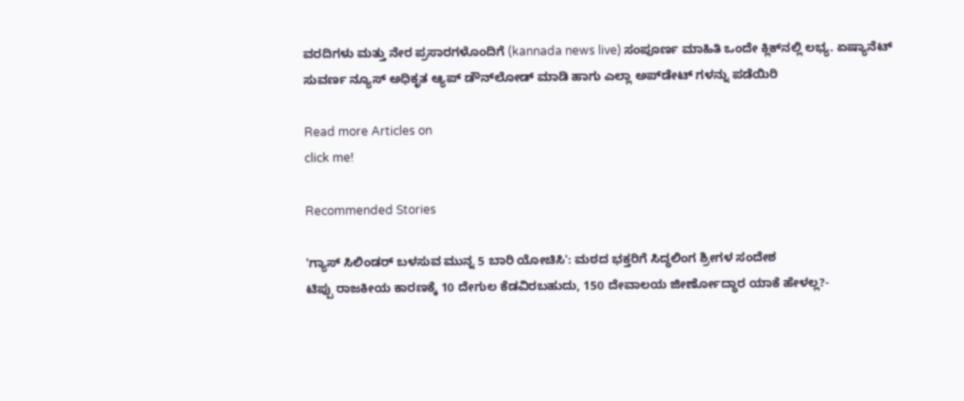ವರದಿಗಳು ಮತ್ತು ನೇರ ಪ್ರಸಾರಗಳೊಂದಿಗೆ (kannada news live) ಸಂಪೂರ್ಣ ಮಾಹಿತಿ ಒಂದೇ ಕ್ಲಿಕ್‌ನಲ್ಲಿ ಲಭ್ಯ. ಏಷ್ಯಾನೆಟ್ ಸುವರ್ಣ ನ್ಯೂಸ್ ಅಧಿಕೃತ ಆ್ಯಪ್ ಡೌನ್‌ಲೋಡ್ ಮಾಡಿ ಹಾಗು ಎಲ್ಲಾ ಅಪ್‌ಡೇಟ್ ಗಳನ್ನು ಪಡೆಯಿರಿ

Read more Articles on
click me!

Recommended Stories

'ಗ್ಯಾಸ್ ಸಿಲಿಂಡರ್ ಬಳಸುವ ಮುನ್ನ 5 ಬಾರಿ ಯೋಚಿಸಿ': ಮಠದ ಭಕ್ತರಿಗೆ ಸಿದ್ಧಲಿಂಗ ಶ್ರೀಗಳ ಸಂದೇಶ
ಟಿಪ್ಪು ರಾಜಕೀಯ ಕಾರಣಕ್ಕೆ 10 ದೇಗುಲ ಕೆಡವಿರಬಹುದು, 150 ದೇವಾಲಯ ಜೀರ್ಣೋದ್ಧಾರ ಯಾಕೆ ಹೇಳಲ್ಲ?-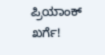ಪ್ರಿಯಾಂಕ್ ಖರ್ಗೆ!